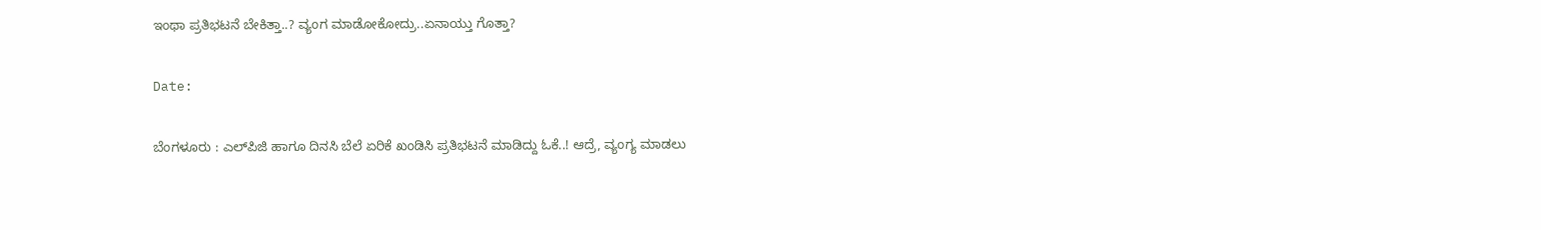ಇಂಥಾ ಪ್ರತಿಭಟನೆ ಬೇಕಿತ್ತಾ..? ವ್ಯಂಗ ಮಾಡೋಕೋದ್ರು..ಏನಾಯ್ತು ಗೊತ್ತಾ?

Date:

ಬೆಂಗಳೂರು : ಎಲ್‍ಪಿಜಿ ಹಾಗೂ ದಿನಸಿ ಬೆಲೆ ಏರಿಕೆ ಖಂಡಿಸಿ ಪ್ರತಿಭಟನೆ ಮಾಡಿದ್ದು ಓಕೆ..! ಆದ್ರೆ, ವ್ಯಂಗ್ಯ ಮಾಡಲು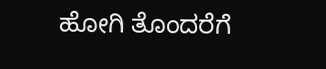ಹೋಗಿ ತೊಂದರೆಗೆ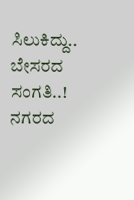ಸಿಲುಕಿದ್ದು.. ಬೇಸರದ ಸಂಗತಿ..!
ನಗರದ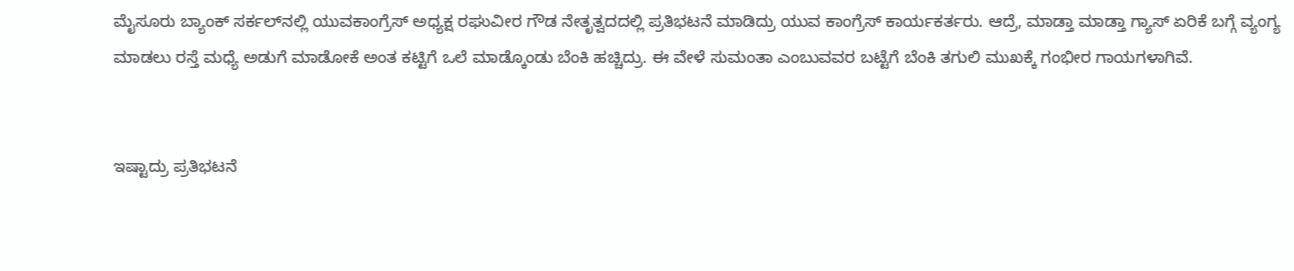ಮೈಸೂರು ಬ್ಯಾಂಕ್ ಸರ್ಕಲ್‍ನಲ್ಲಿ ಯುವಕಾಂಗ್ರೆಸ್ ಅಧ್ಯಕ್ಷ ರಘುವೀರ ಗೌಡ ನೇತೃತ್ವದದಲ್ಲಿ ಪ್ರತಿಭಟನೆ ಮಾಡಿದ್ರು ಯುವ ಕಾಂಗ್ರೆಸ್ ಕಾರ್ಯಕರ್ತರು. ಆದ್ರೆ, ಮಾಡ್ತಾ ಮಾಡ್ತಾ ಗ್ಯಾಸ್ ಏರಿಕೆ ಬಗ್ಗೆ ವ್ಯಂಗ್ಯ ಮಾಡಲು ರಸ್ತೆ ಮಧ್ಯೆ ಅಡುಗೆ ಮಾಡೋಕೆ ಅಂತ ಕಟ್ಟಿಗೆ ಒಲೆ ಮಾಡ್ಕೊಂಡು ಬೆಂಕಿ ಹಚ್ಚಿದ್ರು. ಈ ವೇಳೆ ಸುಮಂತಾ ಎಂಬುವವರ ಬಟ್ಟೆಗೆ ಬೆಂಕಿ ತಗುಲಿ ಮುಖಕ್ಕೆ ಗಂಭೀರ ಗಾಯಗಳಾಗಿವೆ.


ಇಷ್ಟಾದ್ರು ಪ್ರತಿಭಟನೆ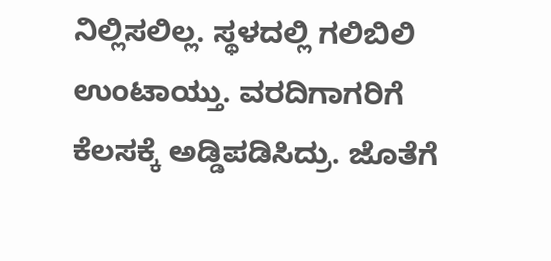ನಿಲ್ಲಿಸಲಿಲ್ಲ. ಸ್ಥಳದಲ್ಲಿ ಗಲಿಬಿಲಿ ಉಂಟಾಯ್ತು. ವರದಿಗಾಗರಿಗೆ ಕೆಲಸಕ್ಕೆ ಅಡ್ಡಿಪಡಿಸಿದ್ರು. ಜೊತೆಗೆ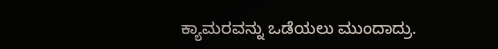ಕ್ಯಾಮರವನ್ನು ಒಡೆಯಲು ಮುಂದಾದ್ರು.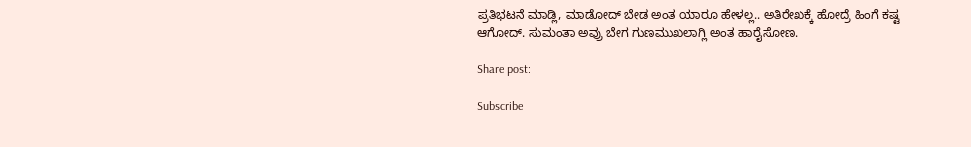ಪ್ರತಿಭಟನೆ ಮಾಡ್ಲಿ, ಮಾಡೋದ್ ಬೇಡ ಅಂತ ಯಾರೂ ಹೇಳಲ್ಲ.. ಅತಿರೇಖಕ್ಕೆ ಹೋದ್ರೆ ಹಿಂಗೆ ಕಷ್ಟ ಆಗೋದ್. ಸುಮಂತಾ ಅವ್ರು ಬೇಗ ಗುಣಮುಖಲಾಗ್ಲಿ ಅಂತ ಹಾರೈಸೋಣ.

Share post:

Subscribe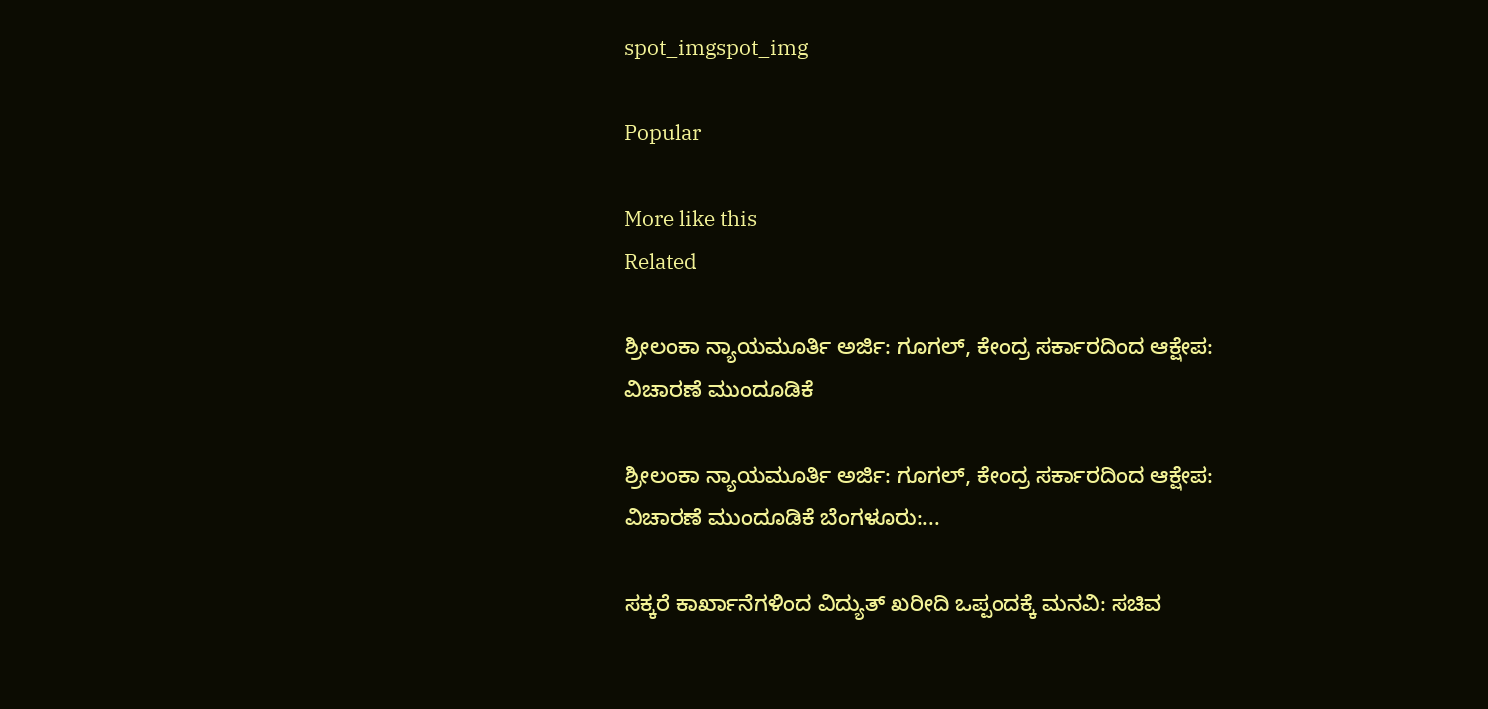spot_imgspot_img

Popular

More like this
Related

ಶ್ರೀಲಂಕಾ ನ್ಯಾಯಮೂರ್ತಿ ಅರ್ಜಿ: ಗೂಗಲ್, ಕೇಂದ್ರ ಸರ್ಕಾರದಿಂದ ಆಕ್ಷೇಪ: ವಿಚಾರಣೆ ಮುಂದೂಡಿಕೆ

ಶ್ರೀಲಂಕಾ ನ್ಯಾಯಮೂರ್ತಿ ಅರ್ಜಿ: ಗೂಗಲ್, ಕೇಂದ್ರ ಸರ್ಕಾರದಿಂದ ಆಕ್ಷೇಪ: ವಿಚಾರಣೆ ಮುಂದೂಡಿಕೆ ಬೆಂಗಳೂರು:...

ಸಕ್ಕರೆ ಕಾರ್ಖಾನೆಗಳಿಂದ ವಿದ್ಯುತ್ ಖರೀದಿ ಒಪ್ಪಂದಕ್ಕೆ ಮನವಿ: ಸಚಿವ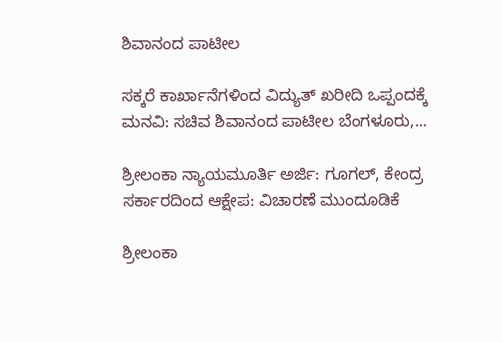ಶಿವಾನಂದ ಪಾಟೀಲ

ಸಕ್ಕರೆ ಕಾರ್ಖಾನೆಗಳಿಂದ ವಿದ್ಯುತ್ ಖರೀದಿ ಒಪ್ಪಂದಕ್ಕೆ ಮನವಿ: ಸಚಿವ ಶಿವಾನಂದ ಪಾಟೀಲ ಬೆಂಗಳೂರು,...

ಶ್ರೀಲಂಕಾ ನ್ಯಾಯಮೂರ್ತಿ ಅರ್ಜಿ: ಗೂಗಲ್, ಕೇಂದ್ರ ಸರ್ಕಾರದಿಂದ ಆಕ್ಷೇಪ: ವಿಚಾರಣೆ ಮುಂದೂಡಿಕೆ

ಶ್ರೀಲಂಕಾ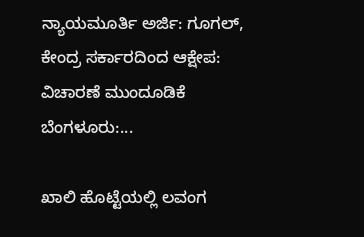ನ್ಯಾಯಮೂರ್ತಿ ಅರ್ಜಿ: ಗೂಗಲ್, ಕೇಂದ್ರ ಸರ್ಕಾರದಿಂದ ಆಕ್ಷೇಪ: ವಿಚಾರಣೆ ಮುಂದೂಡಿಕೆ ಬೆಂಗಳೂರು:...

ಖಾಲಿ ಹೊಟ್ಟೆಯಲ್ಲಿ ಲವಂಗ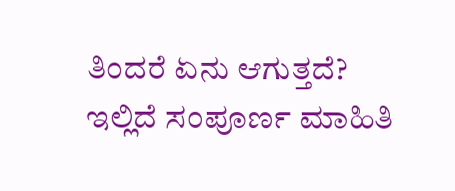ತಿಂದರೆ ಏನು ಆಗುತ್ತದೆ? ಇಲ್ಲಿದೆ ಸಂಪೂರ್ಣ ಮಾಹಿತಿ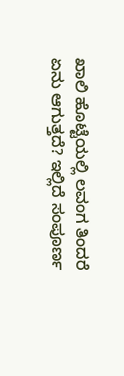ಖಾಲಿ ಹೊಟ್ಟೆಯಲ್ಲಿ ಲವಂಗ ತಿಂದರೆ ಏನು ಆಗುತ್ತದೆ? ಇಲ್ಲಿದೆ ಸಂಪೂರ್ಣ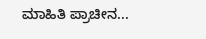ಮಾಹಿತಿ ಪ್ರಾಚೀನ...